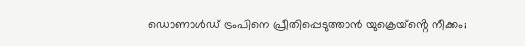ഡൊണാൾഡ് ട്രംപിനെ പ്രീതിപ്പെടുത്താൻ യുക്രെയ്ൻ്റെ നീക്കം;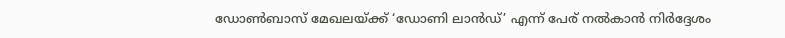ഡോൺബാസ് മേഖലയ്ക്ക് ‘ഡോണി ലാൻഡ്’ എന്ന് പേര് നൽകാൻ നിർദ്ദേശം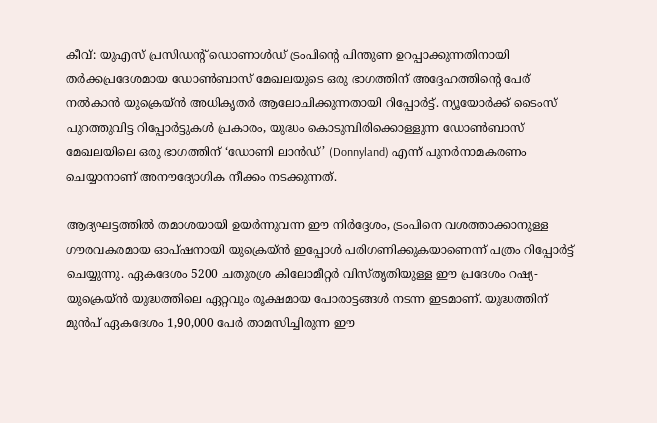കീവ്: യുഎസ് പ്രസിഡന്റ് ഡൊണാൾഡ് ട്രംപിന്റെ പിന്തുണ ഉറപ്പാക്കുന്നതിനായി തർക്കപ്രദേശമായ ഡോൺബാസ് മേഖലയുടെ ഒരു ഭാഗത്തിന് അദ്ദേഹത്തിന്റെ പേര് നൽകാൻ യുക്രെയ്ൻ അധികൃതർ ആലോചിക്കുന്നതായി റിപ്പോർട്ട്. ന്യൂയോർക്ക് ടൈംസ് പുറത്തുവിട്ട റിപ്പോർട്ടുകൾ പ്രകാരം, യുദ്ധം കൊടുമ്പിരിക്കൊള്ളുന്ന ഡോൺബാസ് മേഖലയിലെ ഒരു ഭാഗത്തിന് ‘ഡോണി ലാൻഡ്’ (Donnyland) എന്ന് പുനർനാമകരണം ചെയ്യാനാണ് അനൗദ്യോഗിക നീക്കം നടക്കുന്നത്.

ആദ്യഘട്ടത്തിൽ തമാശയായി ഉയർന്നുവന്ന ഈ നിർദ്ദേശം, ട്രംപിനെ വശത്താക്കാനുള്ള ഗൗരവകരമായ ഓപ്ഷനായി യുക്രെയ്ൻ ഇപ്പോൾ പരിഗണിക്കുകയാണെന്ന് പത്രം റിപ്പോർട്ട് ചെയ്യുന്നു. ഏകദേശം 5200 ചതുരശ്ര കിലോമീറ്റർ വിസ്തൃതിയുള്ള ഈ പ്രദേശം റഷ്യ-യുക്രെയ്ൻ യുദ്ധത്തിലെ ഏറ്റവും രൂക്ഷമായ പോരാട്ടങ്ങൾ നടന്ന ഇടമാണ്. യുദ്ധത്തിന് മുൻപ് ഏകദേശം 1,90,000 പേർ താമസിച്ചിരുന്ന ഈ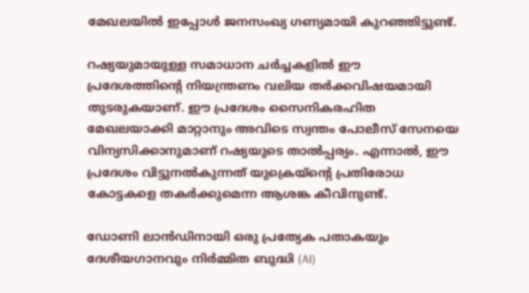മേഖലയിൽ ഇപ്പോൾ ജനസംഖ്യ ഗണ്യമായി കുറഞ്ഞിട്ടുണ്ട്.

റഷ്യയുമായുള്ള സമാധാന ചർച്ചകളിൽ ഈ പ്രദേശത്തിന്റെ നിയന്ത്രണം വലിയ തർക്കവിഷയമായി തുടരുകയാണ്. ഈ പ്രദേശം സൈനികരഹിത മേഖലയാക്കി മാറ്റാനും അവിടെ സ്വന്തം പോലീസ് സേനയെ വിന്യസിക്കാനുമാണ് റഷ്യയുടെ താൽപ്പര്യം. എന്നാൽ, ഈ പ്രദേശം വിട്ടുനൽകുന്നത് യുക്രെയ്ന്റെ പ്രതിരോധ കോട്ടകളെ തകർക്കുമെന്ന ആശങ്ക കീവിനുണ്ട്.

ഡോണി ലാൻഡിനായി ഒരു പ്രത്യേക പതാകയും ദേശീയഗാനവും നിർമ്മിത ബുദ്ധി (AI)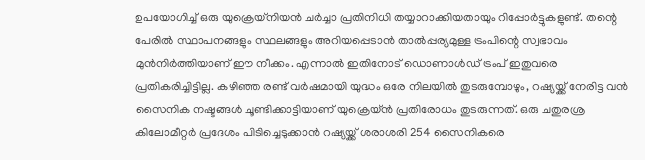ഉപയോഗിച്ച് ഒരു യുക്രെയ്നിയൻ ചർച്ചാ പ്രതിനിധി തയ്യാറാക്കിയതായും റിപ്പോർട്ടുകളുണ്ട്. തന്റെ പേരിൽ സ്ഥാപനങ്ങളും സ്ഥലങ്ങളും അറിയപ്പെടാൻ താൽപ്പര്യമുള്ള ട്രംപിന്റെ സ്വഭാവം മുൻനിർത്തിയാണ് ഈ നീക്കം. എന്നാൽ ഇതിനോട് ഡൊണാൾഡ് ട്രംപ് ഇതുവരെ പ്രതികരിച്ചിട്ടില്ല. കഴിഞ്ഞ രണ്ട് വർഷമായി യുദ്ധം ഒരേ നിലയിൽ തുടരുമ്പോഴും, റഷ്യയ്ക്ക് നേരിട്ട വൻ സൈനിക നഷ്ടങ്ങൾ ചൂണ്ടിക്കാട്ടിയാണ് യുക്രെയ്ൻ പ്രതിരോധം തുടരുന്നത്. ഒരു ചതുരശ്ര കിലോമീറ്റർ പ്രദേശം പിടിച്ചെടുക്കാൻ റഷ്യയ്ക്ക് ശരാശരി 254 സൈനികരെ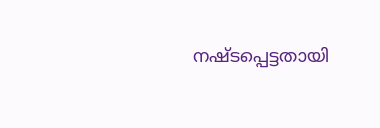നഷ്ടപ്പെട്ടതായി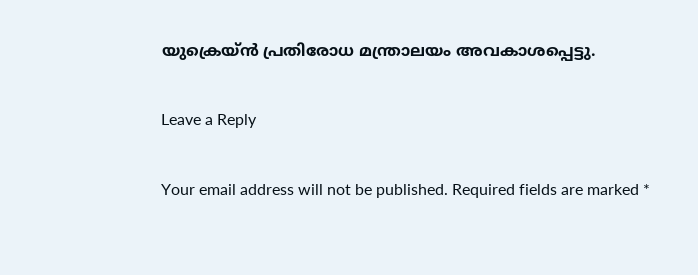യുക്രെയ്ൻ പ്രതിരോധ മന്ത്രാലയം അവകാശപ്പെട്ടു.

Leave a Reply

Your email address will not be published. Required fields are marked *